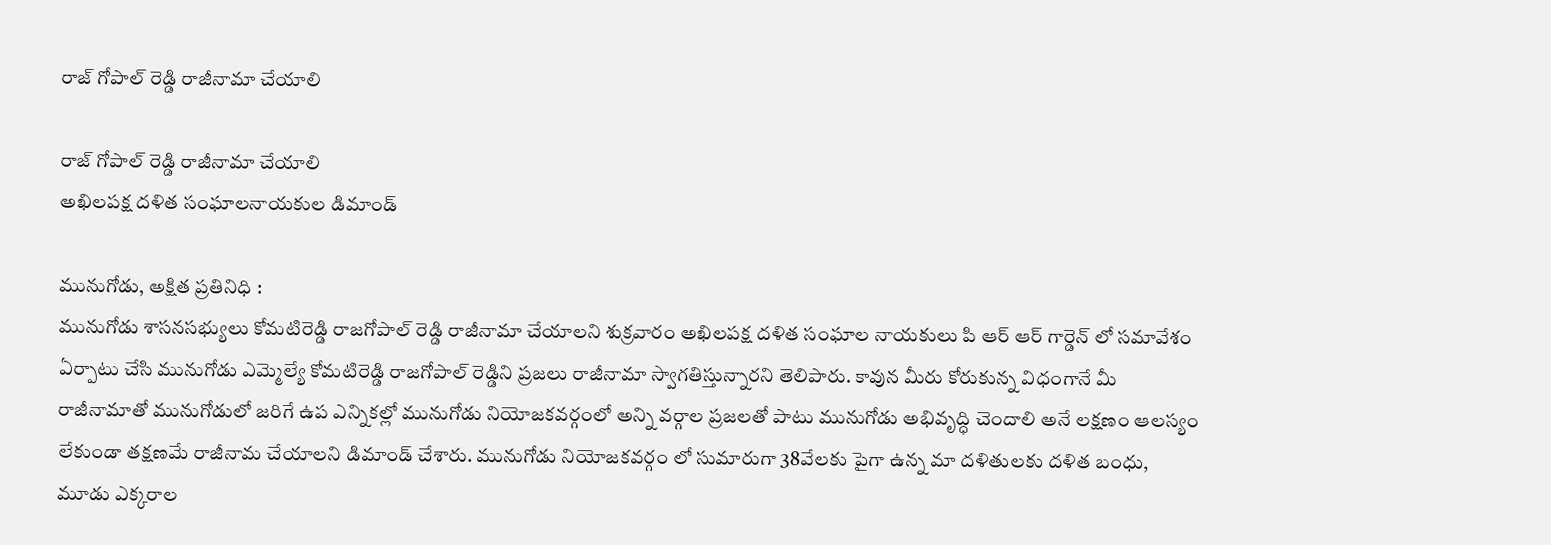రాజ్ గోపాల్ రెడ్డి రాజీనామా చేయాలి

రాజ్ గోపాల్ రెడ్డి రాజీనామా చేయాలి
అఖిలపక్ష దళిత సంఘాలనాయకుల డిమాండ్

మునుగోడు, అక్షిత ప్రతినిధి :
మునుగోడు శాసనసభ్యులు కోమటిరెడ్డి రాజగోపాల్ రెడ్డి రాజీనామా చేయాలని శుక్రవారం అఖిలపక్ష దళిత సంఘాల నాయకులు పి ఆర్ ఆర్ గార్డెన్ లో సమావేశం ఏర్పాటు చేసి మునుగోడు ఎమ్మెల్యే కోమటిరెడ్డి రాజగోపాల్ రెడ్డిని ప్రజలు రాజీనామా స్వాగతిస్తున్నారని తెలిపారు. కావున మీరు కోరుకున్న విధంగానే మీ రాజీనామాతో మునుగోడులో జరిగే ఉప ఎన్నికల్లో మునుగోడు నియోజకవర్గంలో అన్ని వర్గాల ప్రజలతో పాటు మునుగోడు అభివృద్ధి చెందాలి అనే లక్షణం ఆలస్యం లేకుండా తక్షణమే రాజీనామ చేయాలని డిమాండ్ చేశారు. మునుగోడు నియోజకవర్గం లో సుమారుగా 38వేలకు పైగా ఉన్న మా దళితులకు దళిత బంధు, మూడు ఎక్కరాల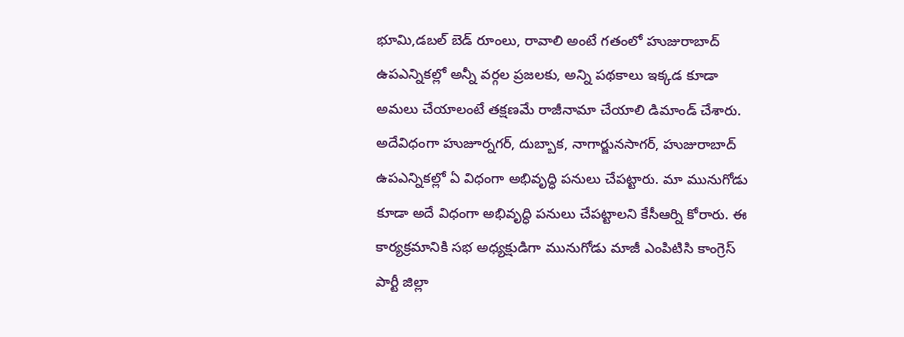భూమి,డబల్ బెడ్ రూంలు, రావాలి అంటే గతంలో హుజురాబాద్ ఉపఎన్నికల్లో అన్నీ వర్గల ప్రజలకు, అన్ని పథకాలు ఇక్కడ కూడా అమలు చేయాలంటే తక్షణమే రాజీనామా చేయాలి డిమాండ్ చేశారు. అదేవిధంగా హుజూర్నగర్, దుబ్బాక, నాగార్జునసాగర్, హుజురాబాద్ ఉపఎన్నికల్లో ఏ విధంగా అభివృద్ధి పనులు చేపట్టారు. మా మునుగోడు కూడా అదే విధంగా అభివృద్ధి పనులు చేపట్టాలని కేసీఆర్ని కోరారు. ఈ కార్యక్రమానికి సభ అధ్యక్షుడిగా మునుగోడు మాజీ ఎంపిటిసి కాంగ్రెస్ పార్టీ జిల్లా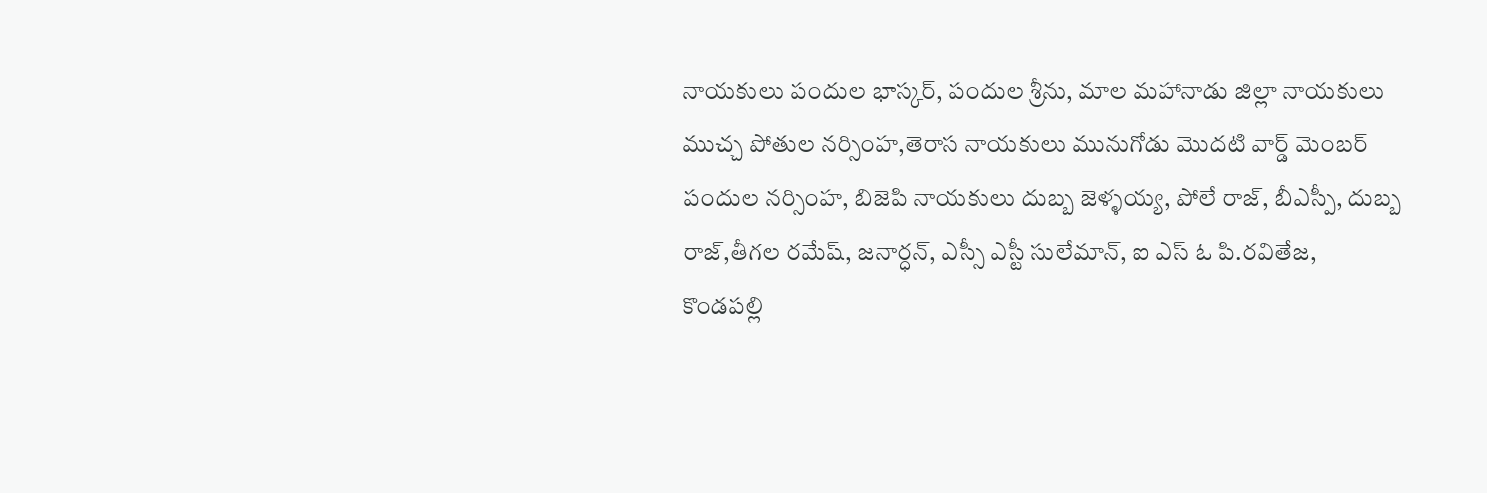నాయకులు పందుల భాస్కర్, పందుల శ్రీను, మాల మహానాడు జిల్లా నాయకులు ముచ్చ పోతుల నర్సింహ,తెరాస నాయకులు మునుగోడు మొదటి వార్డ్ మెంబర్ పందుల నర్సింహ, బిజెపి నాయకులు దుబ్బ జెళ్ళయ్య, పోలే రాజ్, బీఎస్పీ, దుబ్బ రాజ్,తీగల రమేష్, జనార్ధన్, ఎస్సీ ఎస్టీ సులేమాన్, ఐ ఎస్ ఓ పి.రవితేజ, కొండపల్లి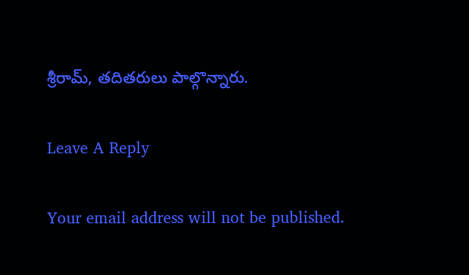శ్రీరామ్, తదితరులు పాల్గొన్నారు.

Leave A Reply

Your email address will not be published.